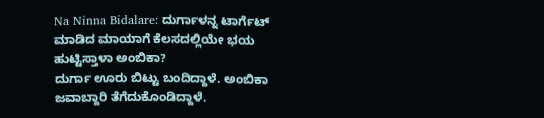Na Ninna Bidalare: ದುರ್ಗಾಳನ್ನ ಟಾರ್ಗೆಟ್ ಮಾಡಿದ ಮಾಯಾಗೆ ಕೆಲಸದಲ್ಲಿಯೇ ಭಯ ಹುಟ್ಟಿಸ್ತಾಳಾ ಅಂಬಿಕಾ?
ದುರ್ಗಾ ಊರು ಬಿಟ್ಟು ಬಂದಿದ್ದಾಳೆ. ಅಂಬಿಕಾ ಜವಾಬ್ದಾರಿ ತೆಗೆದುಕೊಂಡಿದ್ದಾಳೆ.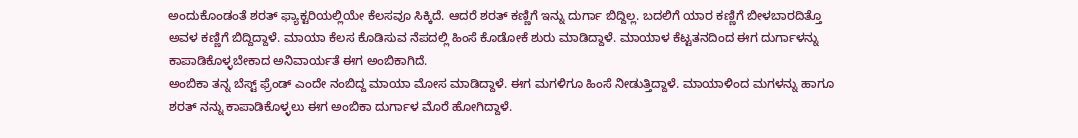ಅಂದುಕೊಂಡಂತೆ ಶರತ್ ಫ್ಯಾಕ್ಟರಿಯಲ್ಲಿಯೇ ಕೆಲಸವೂ ಸಿಕ್ಕಿದೆ. ಆದರೆ ಶರತ್ ಕಣ್ಣಿಗೆ ಇನ್ನು ದುರ್ಗಾ ಬಿದ್ದಿಲ್ಲ. ಬದಲಿಗೆ ಯಾರ ಕಣ್ಣಿಗೆ ಬೀಳಬಾರದಿತ್ತೊ ಅವಳ ಕಣ್ಣಿಗೆ ಬಿದ್ದಿದ್ದಾಳೆ. ಮಾಯಾ ಕೆಲಸ ಕೊಡಿಸುವ ನೆಪದಲ್ಲಿ ಹಿಂಸೆ ಕೊಡೋಕೆ ಶುರು ಮಾಡಿದ್ದಾಳೆ. ಮಾಯಾಳ ಕೆಟ್ಟತನದಿಂದ ಈಗ ದುರ್ಗಾಳನ್ನು ಕಾಪಾಡಿಕೊಳ್ಳಬೇಕಾದ ಅನಿವಾರ್ಯತೆ ಈಗ ಅಂಬಿಕಾಗಿದೆ.
ಅಂಬಿಕಾ ತನ್ನ ಬೆಸ್ಟ್ ಫ್ರೆಂಡ್ ಎಂದೇ ನಂಬಿದ್ದ ಮಾಯಾ ಮೋಸ ಮಾಡಿದ್ದಾಳೆ. ಈಗ ಮಗಳಿಗೂ ಹಿಂಸೆ ನೀಡುತ್ತಿದ್ದಾಳೆ. ಮಾಯಾಳಿಂದ ಮಗಳನ್ನು ಹಾಗೂ ಶರತ್ ನನ್ನು ಕಾಪಾಡಿಕೊಳ್ಳಲು ಈಗ ಅಂಬಿಕಾ ದುರ್ಗಾಳ ಮೊರೆ ಹೋಗಿದ್ದಾಳೆ.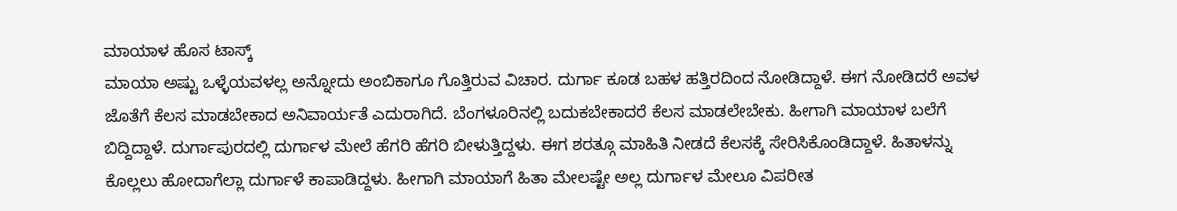ಮಾಯಾಳ ಹೊಸ ಟಾಸ್ಕ್
ಮಾಯಾ ಅಷ್ಟು ಒಳ್ಳೆಯವಳಲ್ಲ ಅನ್ನೋದು ಅಂಬಿಕಾಗೂ ಗೊತ್ತಿರುವ ವಿಚಾರ. ದುರ್ಗಾ ಕೂಡ ಬಹಳ ಹತ್ತಿರದಿಂದ ನೋಡಿದ್ದಾಳೆ. ಈಗ ನೋಡಿದರೆ ಅವಳ ಜೊತೆಗೆ ಕೆಲಸ ಮಾಡಬೇಕಾದ ಅನಿವಾರ್ಯತೆ ಎದುರಾಗಿದೆ. ಬೆಂಗಳೂರಿನಲ್ಲಿ ಬದುಕಬೇಕಾದರೆ ಕೆಲಸ ಮಾಡಲೇಬೇಕು. ಹೀಗಾಗಿ ಮಾಯಾಳ ಬಲೆಗೆ ಬಿದ್ದಿದ್ದಾಳೆ. ದುರ್ಗಾಪುರದಲ್ಲಿ ದುರ್ಗಾಳ ಮೇಲೆ ಹೆಗರಿ ಹೆಗರಿ ಬೀಳುತ್ತಿದ್ದಳು. ಈಗ ಶರತ್ಗೂ ಮಾಹಿತಿ ನೀಡದೆ ಕೆಲಸಕ್ಕೆ ಸೇರಿಸಿಕೊಂಡಿದ್ದಾಳೆ. ಹಿತಾಳನ್ನು ಕೊಲ್ಲಲು ಹೋದಾಗೆಲ್ಲಾ ದುರ್ಗಾಳೆ ಕಾಪಾಡಿದ್ದಳು. ಹೀಗಾಗಿ ಮಾಯಾಗೆ ಹಿತಾ ಮೇಲಷ್ಟೇ ಅಲ್ಲ ದುರ್ಗಾಳ ಮೇಲೂ ವಿಪರೀತ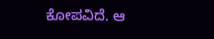ಕೋಪವಿದೆ. ಆ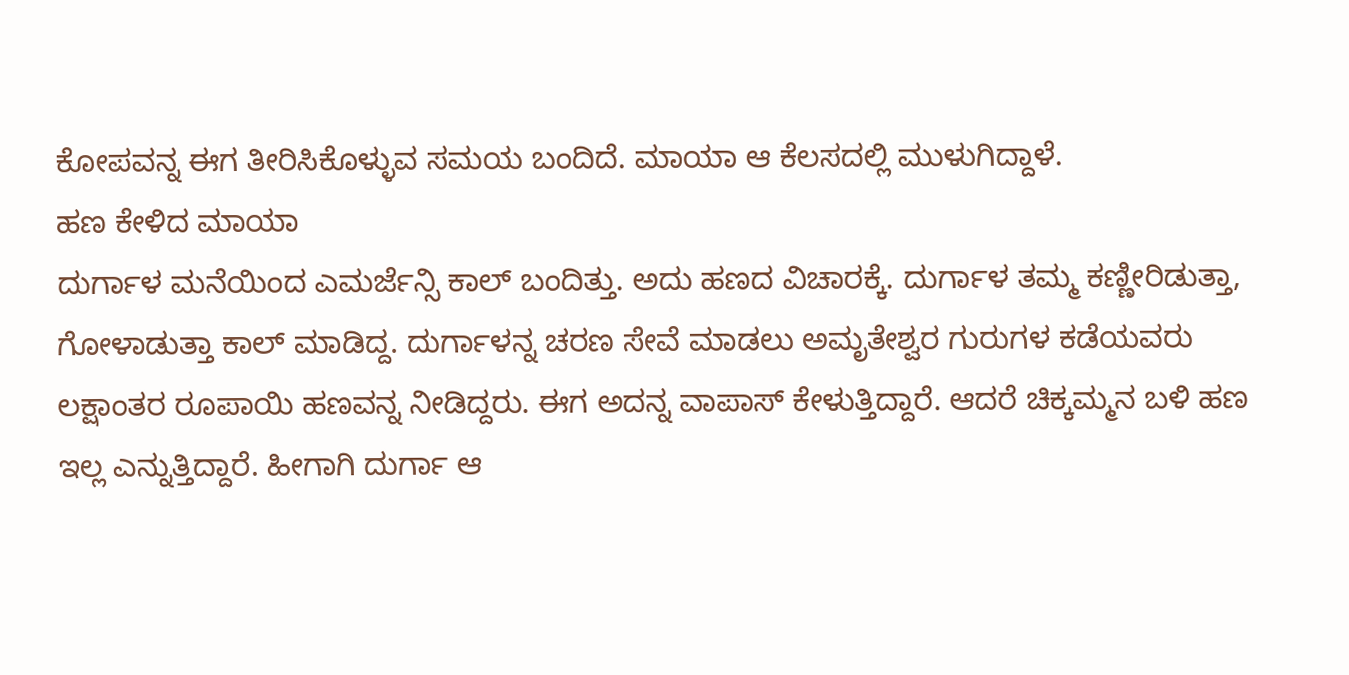ಕೋಪವನ್ನ ಈಗ ತೀರಿಸಿಕೊಳ್ಳುವ ಸಮಯ ಬಂದಿದೆ. ಮಾಯಾ ಆ ಕೆಲಸದಲ್ಲಿ ಮುಳುಗಿದ್ದಾಳೆ.
ಹಣ ಕೇಳಿದ ಮಾಯಾ
ದುರ್ಗಾಳ ಮನೆಯಿಂದ ಎಮರ್ಜೆನ್ಸಿ ಕಾಲ್ ಬಂದಿತ್ತು. ಅದು ಹಣದ ವಿಚಾರಕ್ಕೆ. ದುರ್ಗಾಳ ತಮ್ಮ ಕಣ್ಣೀರಿಡುತ್ತಾ, ಗೋಳಾಡುತ್ತಾ ಕಾಲ್ ಮಾಡಿದ್ದ. ದುರ್ಗಾಳನ್ನ ಚರಣ ಸೇವೆ ಮಾಡಲು ಅಮೃತೇಶ್ವರ ಗುರುಗಳ ಕಡೆಯವರು ಲಕ್ಷಾಂತರ ರೂಪಾಯಿ ಹಣವನ್ನ ನೀಡಿದ್ದರು. ಈಗ ಅದನ್ನ ವಾಪಾಸ್ ಕೇಳುತ್ತಿದ್ದಾರೆ. ಆದರೆ ಚಿಕ್ಕಮ್ಮನ ಬಳಿ ಹಣ ಇಲ್ಲ ಎನ್ನುತ್ತಿದ್ದಾರೆ. ಹೀಗಾಗಿ ದುರ್ಗಾ ಆ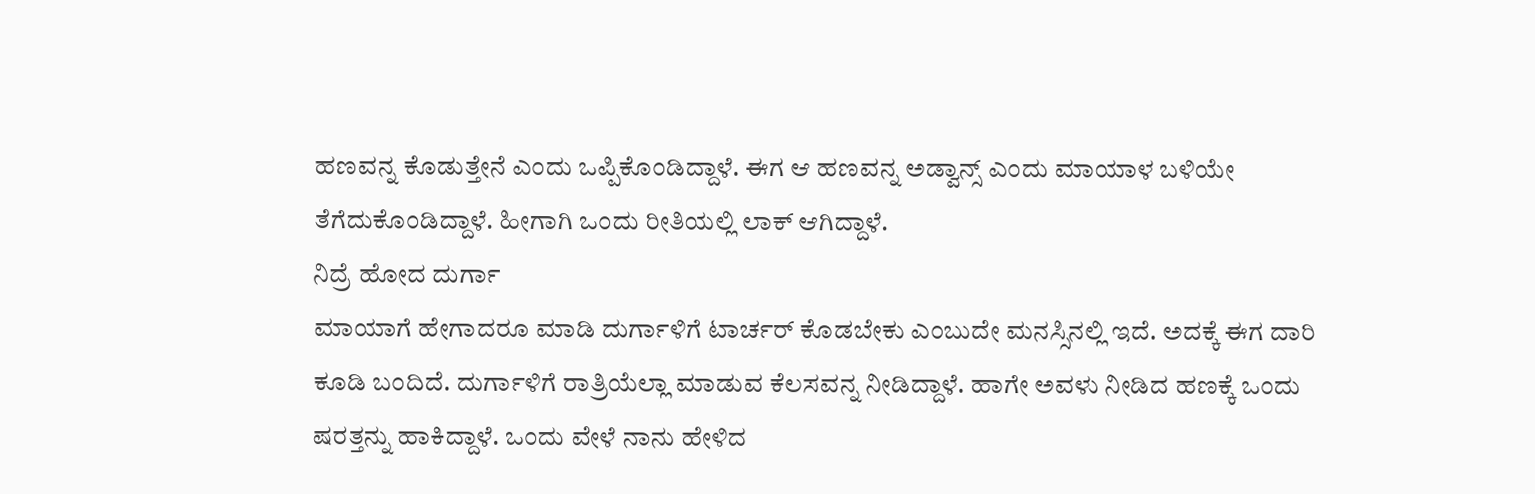ಹಣವನ್ನ ಕೊಡುತ್ತೇನೆ ಎಂದು ಒಪ್ಪಿಕೊಂಡಿದ್ದಾಳೆ. ಈಗ ಆ ಹಣವನ್ನ ಅಡ್ವಾನ್ಸ್ ಎಂದು ಮಾಯಾಳ ಬಳಿಯೇ ತೆಗೆದುಕೊಂಡಿದ್ದಾಳೆ. ಹೀಗಾಗಿ ಒಂದು ರೀತಿಯಲ್ಲಿ ಲಾಕ್ ಆಗಿದ್ದಾಳೆ.
ನಿದ್ರೆ ಹೋದ ದುರ್ಗಾ
ಮಾಯಾಗೆ ಹೇಗಾದರೂ ಮಾಡಿ ದುರ್ಗಾಳಿಗೆ ಟಾರ್ಚರ್ ಕೊಡಬೇಕು ಎಂಬುದೇ ಮನಸ್ಸಿನಲ್ಲಿ ಇದೆ. ಅದಕ್ಕೆ ಈಗ ದಾರಿ ಕೂಡಿ ಬಂದಿದೆ. ದುರ್ಗಾಳಿಗೆ ರಾತ್ರಿಯೆಲ್ಲಾ ಮಾಡುವ ಕೆಲಸವನ್ನ ನೀಡಿದ್ದಾಳೆ. ಹಾಗೇ ಅವಳು ನೀಡಿದ ಹಣಕ್ಕೆ ಒಂದು ಷರತ್ತನ್ನು ಹಾಕಿದ್ದಾಳೆ. ಒಂದು ವೇಳೆ ನಾನು ಹೇಳಿದ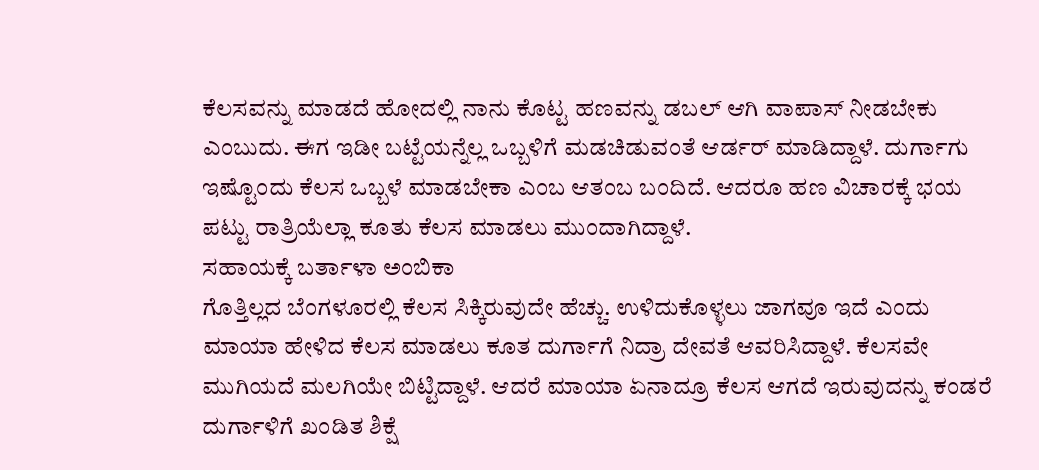ಕೆಲಸವನ್ನು ಮಾಡದೆ ಹೋದಲ್ಲಿ ನಾನು ಕೊಟ್ಟ ಹಣವನ್ನು ಡಬಲ್ ಆಗಿ ವಾಪಾಸ್ ನೀಡಬೇಕು ಎಂಬುದು. ಈಗ ಇಡೀ ಬಟ್ಟೆಯನ್ನೆಲ್ಲ ಒಬ್ಬಳಿಗೆ ಮಡಚಿಡುವಂತೆ ಆರ್ಡರ್ ಮಾಡಿದ್ದಾಳೆ. ದುರ್ಗಾಗು ಇಷ್ಟೊಂದು ಕೆಲಸ ಒಬ್ಬಳೆ ಮಾಡಬೇಕಾ ಎಂಬ ಆತಂಬ ಬಂದಿದೆ. ಆದರೂ ಹಣ ವಿಚಾರಕ್ಕೆ ಭಯ ಪಟ್ಟು ರಾತ್ರಿಯೆಲ್ಲಾ ಕೂತು ಕೆಲಸ ಮಾಡಲು ಮುಂದಾಗಿದ್ದಾಳೆ.
ಸಹಾಯಕ್ಕೆ ಬರ್ತಾಳಾ ಅಂಬಿಕಾ
ಗೊತ್ತಿಲ್ಲದ ಬೆಂಗಳೂರಲ್ಲಿ ಕೆಲಸ ಸಿಕ್ಕಿರುವುದೇ ಹೆಚ್ಚು. ಉಳಿದುಕೊಳ್ಳಲು ಜಾಗವೂ ಇದೆ ಎಂದು ಮಾಯಾ ಹೇಳಿದ ಕೆಲಸ ಮಾಡಲು ಕೂತ ದುರ್ಗಾಗೆ ನಿದ್ರಾ ದೇವತೆ ಆವರಿಸಿದ್ದಾಳೆ. ಕೆಲಸವೇ ಮುಗಿಯದೆ ಮಲಗಿಯೇ ಬಿಟ್ಟಿದ್ದಾಳೆ. ಆದರೆ ಮಾಯಾ ಏನಾದ್ರೂ ಕೆಲಸ ಆಗದೆ ಇರುವುದನ್ನು ಕಂಡರೆ ದುರ್ಗಾಳಿಗೆ ಖಂಡಿತ ಶಿಕ್ಷೆ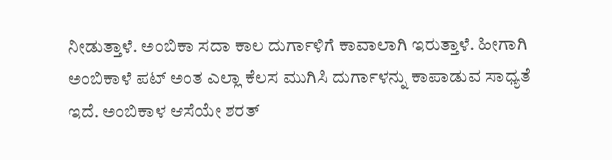ನೀಡುತ್ತಾಳೆ. ಅಂಬಿಕಾ ಸದಾ ಕಾಲ ದುರ್ಗಾಳಿಗೆ ಕಾವಾಲಾಗಿ ಇರುತ್ತಾಳೆ. ಹೀಗಾಗಿ ಅಂಬಿಕಾಳೆ ಪಟ್ ಅಂತ ಎಲ್ಲಾ ಕೆಲಸ ಮುಗಿಸಿ ದುರ್ಗಾಳನ್ನು ಕಾಪಾಡುವ ಸಾಧ್ಯತೆ ಇದೆ. ಅಂಬಿಕಾಳ ಆಸೆಯೇ ಶರತ್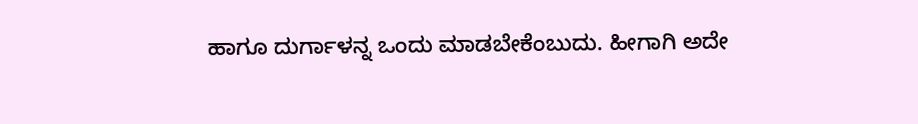ಹಾಗೂ ದುರ್ಗಾಳನ್ನ ಒಂದು ಮಾಡಬೇಕೆಂಬುದು. ಹೀಗಾಗಿ ಅದೇ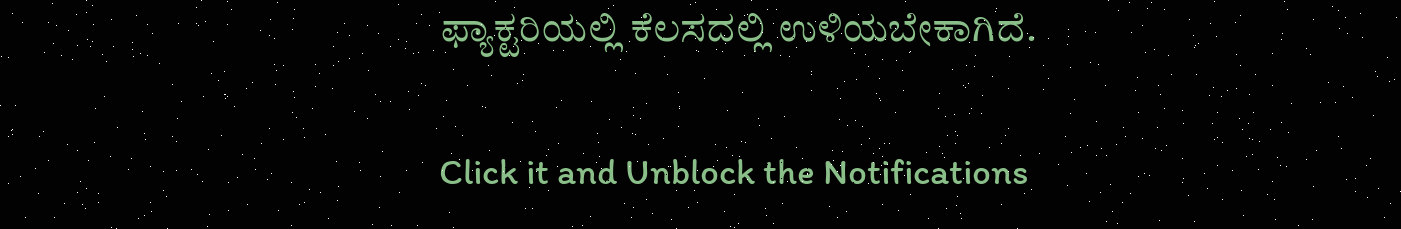ಫ್ಯಾಕ್ಟರಿಯಲ್ಲಿ ಕೆಲಸದಲ್ಲಿ ಉಳಿಯಬೇಕಾಗಿದೆ.


Click it and Unblock the Notifications